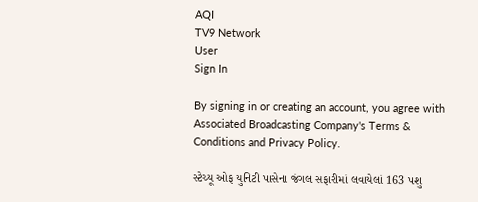AQI
TV9 Network
User
Sign In

By signing in or creating an account, you agree with Associated Broadcasting Company's Terms & Conditions and Privacy Policy.

સ્ટેચ્યૂ ઓફ યુનિટી પાસેના જંગલ સફારીમાં લવાયેલાં 163 પશુ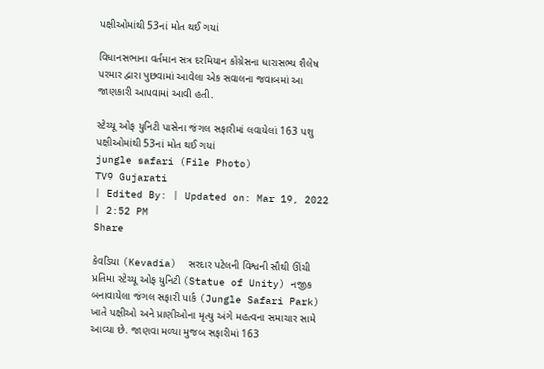પક્ષીઓમાંથી 53નાં મોત થઈ ગયાં

વિધાનસભાના વર્તમાન સત્ર દરમિયાન કોંગ્રેસના ધારાસભ્ય શૈલેષ પરમાર દ્વારા પુછવામાં આવેલા એક સવાલના જવાબમાં આ જાણકારી આપવામાં આવી હતી.

સ્ટેચ્યૂ ઓફ યુનિટી પાસેના જંગલ સફારીમાં લવાયેલાં 163 પશુ પક્ષીઓમાંથી 53નાં મોત થઈ ગયાં
jungle safari (File Photo)
TV9 Gujarati
| Edited By: | Updated on: Mar 19, 2022 | 2:52 PM
Share

કેવડિયા (Kevadia)  સરદાર પટેલની વિશ્વની સૌથી ઊંચી પ્રતિમા સ્ટેચ્યૂ ઓફ યુનિટી (Statue of Unity) નજીક બનાવાયેલા જંગલ સફારી પાર્ક (Jungle Safari Park) ખાતે પક્ષીઓ અને પ્રાણીઓના મૃત્યુ અંગે મહત્વના સમાચાર સામે આવ્યા છે. જાણવા મળ્યા મુજબ સફારીમાં 163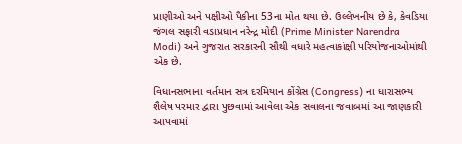પ્રાણીઓ અને પક્ષીઓ પૈકીના 53ના મોત થયા છે. ઉલ્લેખનીય છે કે, કેવડિયા જંગલ સફારી વડાપ્રધાન નરેન્દ્ર મોદી (Prime Minister Narendra Modi) અને ગુજરાત સરકારની સૌથી વધારે મહત્વાકાંક્ષી પરિયોજનાઓમાંથી એક છે.

વિધાનસભાના વર્તમાન સત્ર દરમિયાન કોંગ્રેસ (Congress) ના ધારાસભ્ય શૈલેષ પરમાર દ્વારા પુછવામાં આવેલા એક સવાલના જવાબમાં આ જાણકારી આપવામાં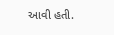આવી હતી.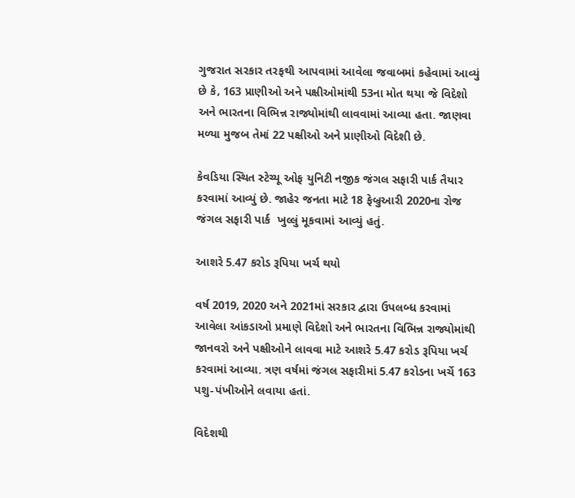ગુજરાત સરકાર તરફથી આપવામાં આવેલા જવાબમાં કહેવામાં આવ્યું છે કે, 163 પ્રાણીઓ અને પક્ષીઓમાંથી 53ના મોત થયા જે વિદેશો અને ભારતના વિભિન્ન રાજ્યોમાંથી લાવવામાં આવ્યા હતા. જાણવા મળ્યા મુજબ તેમાં 22 પક્ષીઓ અને પ્રાણીઓ વિદેશી છે.

કેવડિયા સ્થિત સ્ટેચ્યૂ ઓફ યુનિટી નજીક જંગલ સફારી પાર્ક તૈયાર કરવામાં આવ્યું છે. જાહેર જનતા માટે 18 ફેબ્રુઆરી 2020ના રોજ જંગલ સફારી પાર્ક  ખુલ્લું મૂકવામાં આવ્યું હતું.

આશરે 5.47 કરોડ રૂપિયા ખર્ચ થયો

વર્ષ 2019, 2020 અને 2021માં સરકાર દ્વારા ઉપલબ્ધ કરવામાં આવેલા આંકડાઓ પ્રમાણે વિદેશો અને ભારતના વિભિન્ન રાજ્યોમાંથી જાનવરો અને પક્ષીઓને લાવવા માટે આશરે 5.47 કરોડ રૂપિયા ખર્ચ કરવામાં આવ્યા. ત્રણ વર્ષમાં જંગલ સફારીમાં 5.47 કરોડના ખર્ચે 163 પશુ-પંખીઓને લવાયા હતાં.

વિદેશથી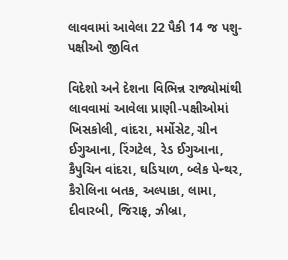લાવવામાં આવેલા 22 પૈકી 14 જ પશુ-પક્ષીઓ જીવિત

વિદેશો અને દેશના વિભિન્ન રાજ્યોમાંથી લાવવામાં આવેલા પ્રાણી-પક્ષીઓમાં ખિસકોલી, વાંદરા, મર્મોસેટ, ગ્રીન ઈગુઆના, રિંગટેલ, રેડ ઈગુઆના, કૈપુચિન વાંદરા, ઘડિયાળ, બ્લેક પેન્થર, કૈરોલિના બતક, અલ્પાકા, લામા, દીવારબી, જિરાફ, ઝીબ્રા,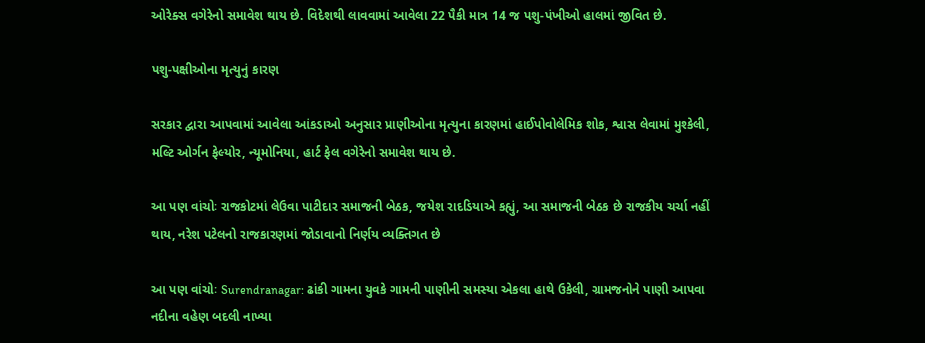ઓરેક્સ વગેરેનો સમાવેશ થાય છે. વિદેશથી લાવવામાં આવેલા 22 પૈકી માત્ર 14 જ પશુ-પંખીઓ હાલમાં જીવિત છે.

પશુ-પક્ષીઓના મૃત્યુનું કારણ

સરકાર દ્વારા આપવામાં આવેલા આંકડાઓ અનુસાર પ્રાણીઓના મૃત્યુના કારણમાં હાઈપોવોલેમિક શોક, શ્વાસ લેવામાં મુશ્કેલી, મલ્ટિ ઓર્ગન ફેલ્યોર, ન્યૂમોનિયા, હાર્ટ ફેલ વગેરેનો સમાવેશ થાય છે.

આ પણ વાંચોઃ રાજકોટમાં લેઉવા પાટીદાર સમાજની બેઠક, જયેશ રાદડિયાએ કહ્યું, આ સમાજની બેઠક છે રાજકીય ચર્ચા નહીં થાય, નરેશ પટેલનો રાજકારણમાં જોડાવાનો નિર્ણય વ્યક્તિગત છે

આ પણ વાંચોઃ Surendranagar: ઢાંકી ગામના યુવકે ગામની પાણીની સમસ્યા એકલા હાથે ઉકેલી, ગ્રામજનોને પાણી આપવા નદીના વહેણ બદલી નાખ્યા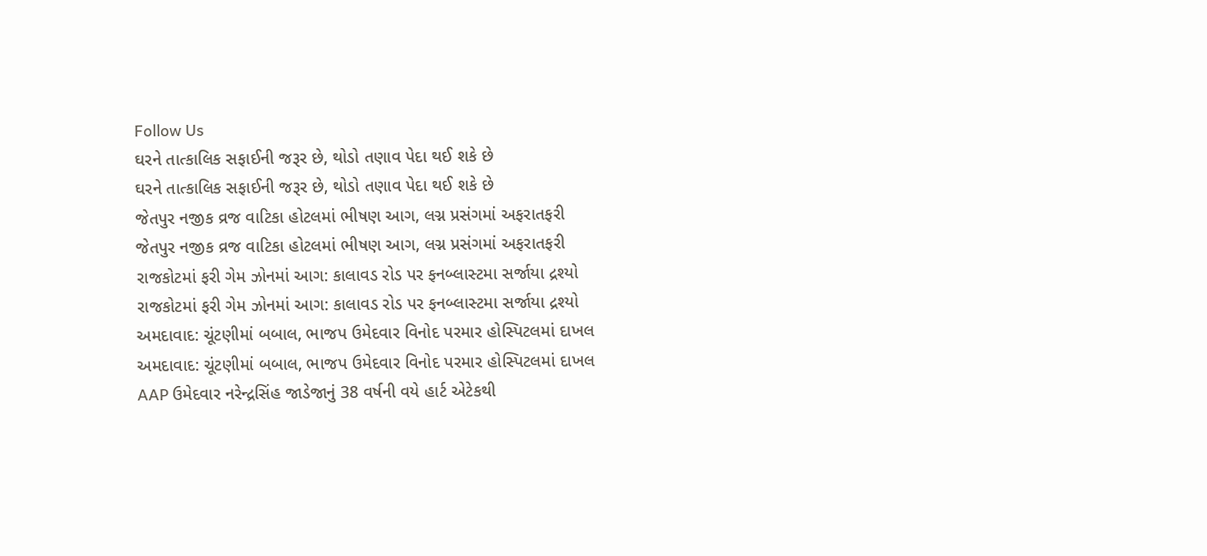Follow Us
ઘરને તાત્કાલિક સફાઈની જરૂર છે, થોડો તણાવ પેદા થઈ શકે છે
ઘરને તાત્કાલિક સફાઈની જરૂર છે, થોડો તણાવ પેદા થઈ શકે છે
જેતપુર નજીક વ્રજ વાટિકા હોટલમાં ભીષણ આગ, લગ્ન પ્રસંગમાં અફરાતફરી
જેતપુર નજીક વ્રજ વાટિકા હોટલમાં ભીષણ આગ, લગ્ન પ્રસંગમાં અફરાતફરી
રાજકોટમાં ફરી ગેમ ઝોનમાં આગ: કાલાવડ રોડ પર ફનબ્લાસ્ટમા સર્જાયા દ્રશ્યો
રાજકોટમાં ફરી ગેમ ઝોનમાં આગ: કાલાવડ રોડ પર ફનબ્લાસ્ટમા સર્જાયા દ્રશ્યો
અમદાવાદ: ચૂંટણીમાં બબાલ, ભાજપ ઉમેદવાર વિનોદ પરમાર હોસ્પિટલમાં દાખલ
અમદાવાદ: ચૂંટણીમાં બબાલ, ભાજપ ઉમેદવાર વિનોદ પરમાર હોસ્પિટલમાં દાખલ
AAP ઉમેદવાર નરેન્દ્રસિંહ જાડેજાનું 38 વર્ષની વયે હાર્ટ એટેકથી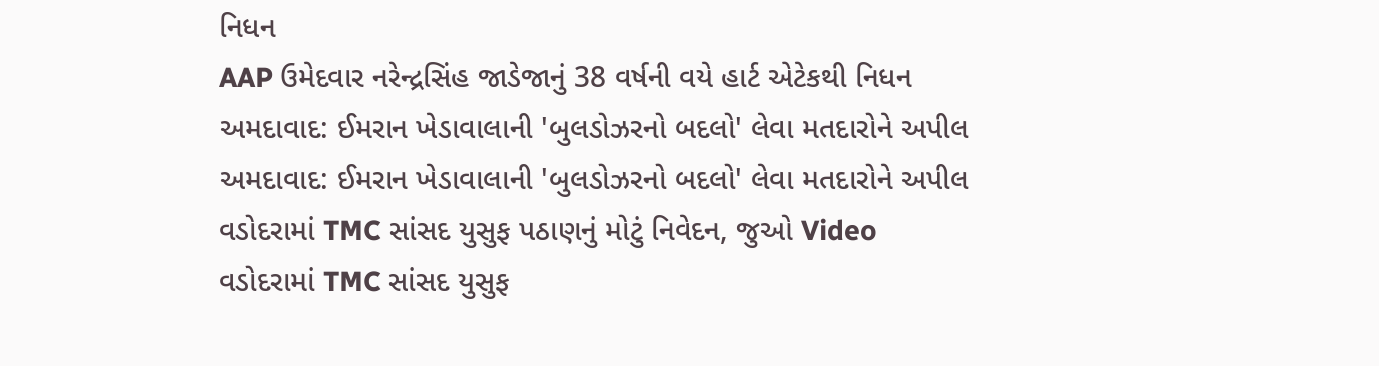નિધન
AAP ઉમેદવાર નરેન્દ્રસિંહ જાડેજાનું 38 વર્ષની વયે હાર્ટ એટેકથી નિધન
અમદાવાદ: ઈમરાન ખેડાવાલાની 'બુલડોઝરનો બદલો' લેવા મતદારોને અપીલ
અમદાવાદ: ઈમરાન ખેડાવાલાની 'બુલડોઝરનો બદલો' લેવા મતદારોને અપીલ
વડોદરામાં TMC સાંસદ યુસુફ પઠાણનું મોટું નિવેદન, જુઓ Video
વડોદરામાં TMC સાંસદ યુસુફ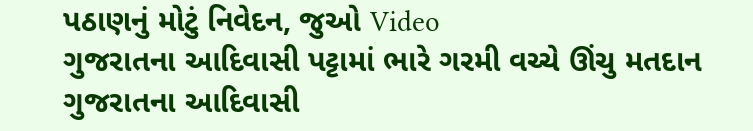પઠાણનું મોટું નિવેદન, જુઓ Video
ગુજરાતના આદિવાસી પટ્ટામાં ભારે ગરમી વચ્ચે ઊંચુ મતદાન
ગુજરાતના આદિવાસી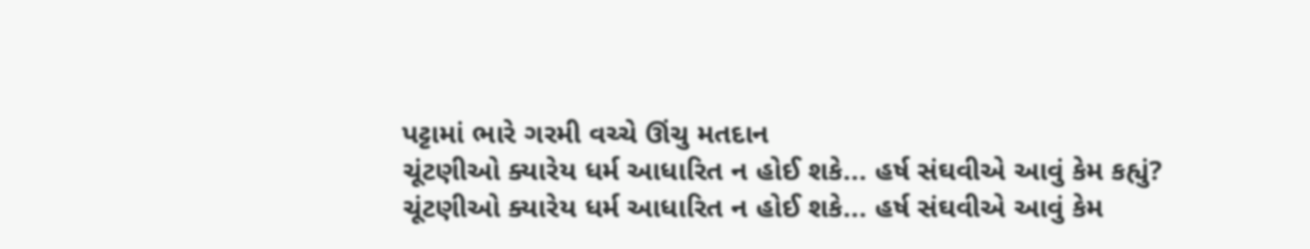પટ્ટામાં ભારે ગરમી વચ્ચે ઊંચુ મતદાન
ચૂંટણીઓ ક્યારેય ધર્મ આધારિત ન હોઈ શકે... હર્ષ સંઘવીએ આવું કેમ કહ્યું?
ચૂંટણીઓ ક્યારેય ધર્મ આધારિત ન હોઈ શકે... હર્ષ સંઘવીએ આવું કેમ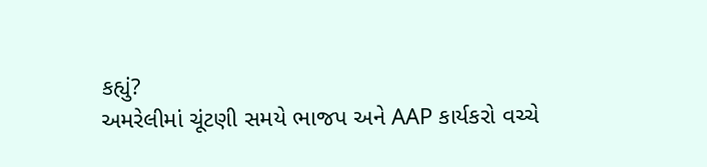કહ્યું?
અમરેલીમાં ચૂંટણી સમયે ભાજપ અને AAP કાર્યકરો વચ્ચે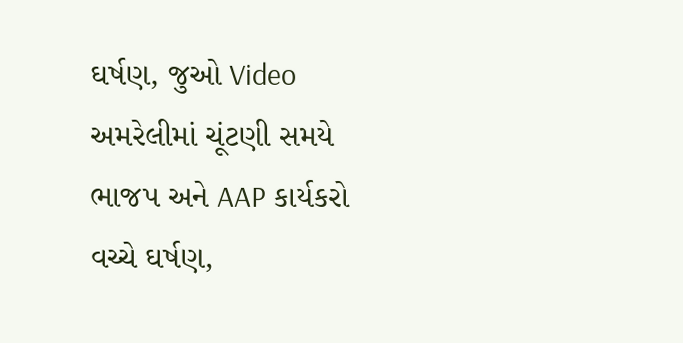ઘર્ષણ, જુઓ Video
અમરેલીમાં ચૂંટણી સમયે ભાજપ અને AAP કાર્યકરો વચ્ચે ઘર્ષણ,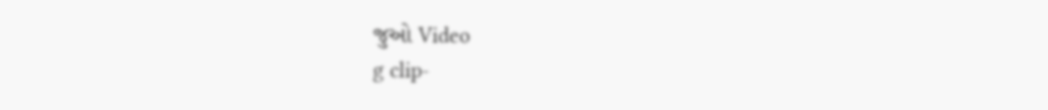જુઓ Video
g clip-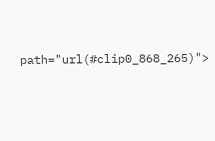path="url(#clip0_868_265)">